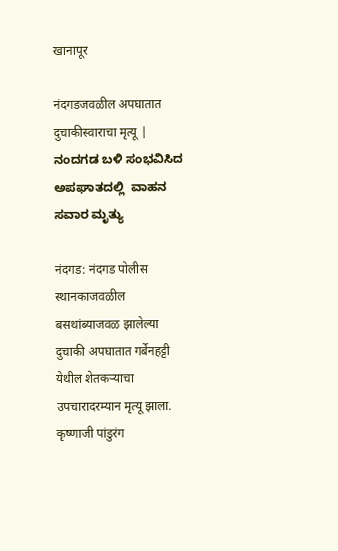खानापूर

नंदगडजवळील अपघातात  दुचाकीस्वाराचा मृत्यू | ನಂದಗಡ ಬಳಿ ಸಂಭವಿಸಿದ ಅಪಘಾತದಲ್ಲಿ  ವಾಹನ ಸವಾರ ಮೃತ್ಯು

नंदगड: नंदगड पोलीस स्थानकाजवळील बसथांब्याजवळ झालेल्या दुचाकी अपघातात गर्बेनहट्टी येथील शेतकऱ्याचा उपचारादरम्यान मृत्यू झाला. कृष्णाजी पांडुरंग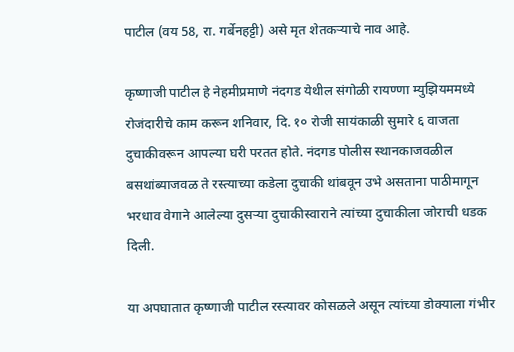पाटील (वय 58, रा. गर्बेनहट्टी) असे मृत शेतकऱ्याचे नाव आहे.

कृष्णाजी पाटील हे नेहमीप्रमाणे नंदगड येथील संगोळी रायण्णा म्युझियममध्ये रोजंदारीचे काम करून शनिवार, दि. १० रोजी सायंकाळी सुमारे ६ वाजता दुचाकीवरून आपल्या घरी परतत होते. नंदगड पोलीस स्थानकाजवळील बसथांब्याजवळ ते रस्त्याच्या कडेला दुचाकी थांबवून उभे असताना पाठीमागून भरधाव वेगाने आलेल्या दुसऱ्या दुचाकीस्वाराने त्यांच्या दुचाकीला जोराची धडक दिली.

या अपघातात कृष्णाजी पाटील रस्त्यावर कोसळले असून त्यांच्या डोक्याला गंभीर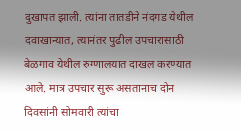दुखापत झाली. त्यांना तातडीने नंदगड येथील दवाखान्यात, त्यानंतर पुढील उपचारासाठी बेळगाव येथील रुग्णालयात दाखल करण्यात आले. मात्र उपचार सुरू असतानाच दोन दिवसांनी सोमवारी त्यांचा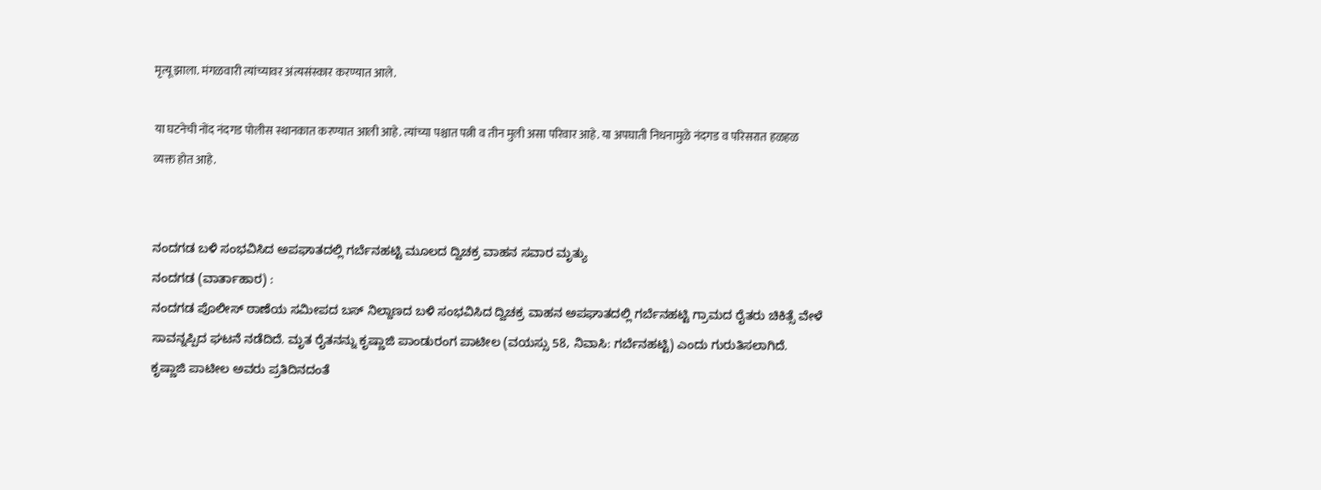मृत्यू झाला. मंगळवारी त्यांच्यावर अंत्यसंस्कार करण्यात आले.

या घटनेची नोंद नंदगड पोलीस स्थानकात करण्यात आली आहे. त्यांच्या पश्चात पत्नी व तीन मुली असा परिवार आहे. या अपघाती निधनामुळे नंदगड व परिसरात हळहळ व्यक्त होत आहे.


ನಂದಗಡ ಬಳಿ ಸಂಭವಿಸಿದ ಅಪಘಾತದಲ್ಲಿ ಗರ್ಬೆನಹಟ್ಟಿ ಮೂಲದ ದ್ವಿಚಕ್ರ ವಾಹನ ಸವಾರ ಮೃತ್ಯು
ನಂದಗಡ (ವಾರ್ತಾಹಾರ) :
ನಂದಗಡ ಪೊಲೀಸ್ ಠಾಣೆಯ ಸಮೀಪದ ಬಸ್ ನಿಲ್ದಾಣದ ಬಳಿ ಸಂಭವಿಸಿದ ದ್ವಿಚಕ್ರ ವಾಹನ ಅಪಘಾತದಲ್ಲಿ ಗರ್ಬೆನಹಟ್ಟಿ ಗ್ರಾಮದ ರೈತರು ಚಿಕಿತ್ಸೆ ವೇಳೆ ಸಾವನ್ನಪ್ಪಿದ ಘಟನೆ ನಡೆದಿದೆ. ಮೃತ ರೈತನನ್ನು ಕೃಷ್ಣಾಜಿ ಪಾಂಡುರಂಗ ಪಾಟೀಲ (ವಯಸ್ಸು 58, ನಿವಾಸಿ: ಗರ್ಬೆನಹಟ್ಟಿ) ಎಂದು ಗುರುತಿಸಲಾಗಿದೆ.
ಕೃಷ್ಣಾಜಿ ಪಾಟೀಲ ಅವರು ಪ್ರತಿದಿನದಂತೆ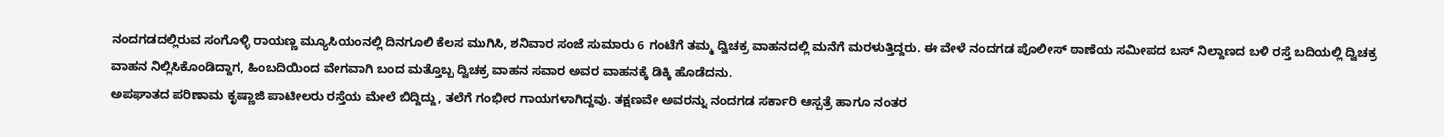ನಂದಗಡದಲ್ಲಿರುವ ಸಂಗೊಳ್ಳಿ ರಾಯಣ್ಣ ಮ್ಯೂಸಿಯಂನಲ್ಲಿ ದಿನಗೂಲಿ ಕೆಲಸ ಮುಗಿಸಿ, ಶನಿವಾರ ಸಂಜೆ ಸುಮಾರು 6 ಗಂಟೆಗೆ ತಮ್ಮ ದ್ವಿಚಕ್ರ ವಾಹನದಲ್ಲಿ ಮನೆಗೆ ಮರಳುತ್ತಿದ್ದರು. ಈ ವೇಳೆ ನಂದಗಡ ಪೊಲೀಸ್ ಠಾಣೆಯ ಸಮೀಪದ ಬಸ್ ನಿಲ್ದಾಣದ ಬಳಿ ರಸ್ತೆ ಬದಿಯಲ್ಲಿ ದ್ವಿಚಕ್ರ ವಾಹನ ನಿಲ್ಲಿಸಿಕೊಂಡಿದ್ದಾಗ, ಹಿಂಬದಿಯಿಂದ ವೇಗವಾಗಿ ಬಂದ ಮತ್ತೊಬ್ಬ ದ್ವಿಚಕ್ರ ವಾಹನ ಸವಾರ ಅವರ ವಾಹನಕ್ಕೆ ಡಿಕ್ಕಿ ಹೊಡೆದನು.
ಅಪಘಾತದ ಪರಿಣಾಮ ಕೃಷ್ಣಾಜಿ ಪಾಟೀಲರು ರಸ್ತೆಯ ಮೇಲೆ ಬಿದ್ದಿದ್ದು, ತಲೆಗೆ ಗಂಭೀರ ಗಾಯಗಳಾಗಿದ್ದವು. ತಕ್ಷಣವೇ ಅವರನ್ನು ನಂದಗಡ ಸರ್ಕಾರಿ ಆಸ್ಪತ್ರೆ ಹಾಗೂ ನಂತರ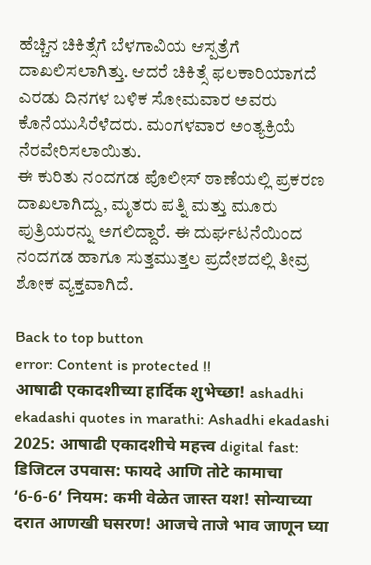ಹೆಚ್ಚಿನ ಚಿಕಿತ್ಸೆಗೆ ಬೆಳಗಾವಿಯ ಆಸ್ಪತ್ರೆಗೆ ದಾಖಲಿಸಲಾಗಿತ್ತು. ಆದರೆ ಚಿಕಿತ್ಸೆ ಫಲಕಾರಿಯಾಗದೆ ಎರಡು ದಿನಗಳ ಬಳಿಕ ಸೋಮವಾರ ಅವರು ಕೊನೆಯುಸಿರೆಳೆದರು. ಮಂಗಳವಾರ ಅಂತ್ಯಕ್ರಿಯೆ ನೆರವೇರಿಸಲಾಯಿತು.
ಈ ಕುರಿತು ನಂದಗಡ ಪೊಲೀಸ್ ಠಾಣೆಯಲ್ಲಿ ಪ್ರಕರಣ ದಾಖಲಾಗಿದ್ದು, ಮೃತರು ಪತ್ನಿ ಮತ್ತು ಮೂರು ಪುತ್ರಿಯರನ್ನು ಅಗಲಿದ್ದಾರೆ. ಈ ದುರ್ಘಟನೆಯಿಂದ ನಂದಗಡ ಹಾಗೂ ಸುತ್ತಮುತ್ತಲ ಪ್ರದೇಶದಲ್ಲಿ ತೀವ್ರ ಶೋಕ ವ್ಯಕ್ತವಾಗಿದೆ.

Back to top button
error: Content is protected !!
आषाढी एकादशीच्या हार्दिक शुभेच्छा! ashadhi ekadashi quotes in marathi: Ashadhi ekadashi 2025: आषाढी एकादशीचे महत्त्व digital fast: डिजिटल उपवास: फायदे आणि तोटे कामाचा ‘6-6-6’ नियम: कमी वेळेत जास्त यश! सोन्याच्या दरात आणखी घसरण! आजचे ताजे भाव जाणून घ्या